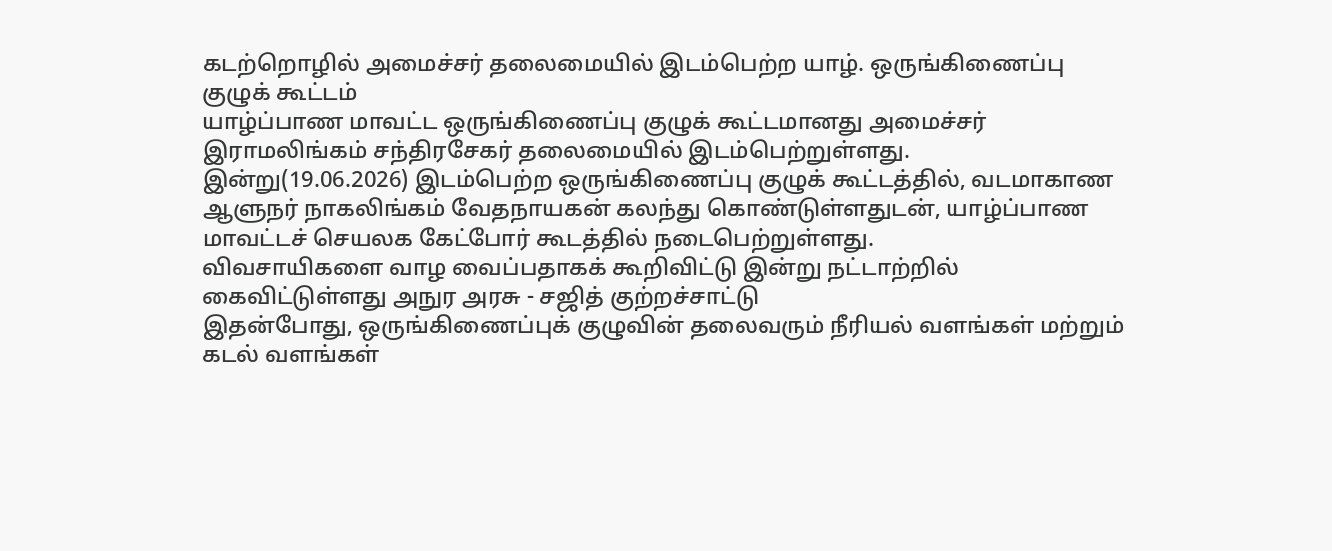கடற்றொழில் அமைச்சர் தலைமையில் இடம்பெற்ற யாழ். ஒருங்கிணைப்பு குழுக் கூட்டம்
யாழ்ப்பாண மாவட்ட ஒருங்கிணைப்பு குழுக் கூட்டமானது அமைச்சர் இராமலிங்கம் சந்திரசேகர் தலைமையில் இடம்பெற்றுள்ளது.
இன்று(19.06.2026) இடம்பெற்ற ஒருங்கிணைப்பு குழுக் கூட்டத்தில், வடமாகாண ஆளுநர் நாகலிங்கம் வேதநாயகன் கலந்து கொண்டுள்ளதுடன், யாழ்ப்பாண மாவட்டச் செயலக கேட்போர் கூடத்தில் நடைபெற்றுள்ளது.
விவசாயிகளை வாழ வைப்பதாகக் கூறிவிட்டு இன்று நட்டாற்றில் கைவிட்டுள்ளது அநுர அரசு - சஜித் குற்றச்சாட்டு
இதன்போது, ஒருங்கிணைப்புக் குழுவின் தலைவரும் நீரியல் வளங்கள் மற்றும் கடல் வளங்கள்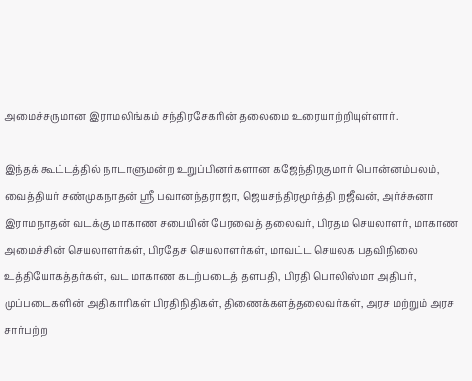அமைச்சருமான இராமலிங்கம் சந்திரசேகரின் தலைமை உரையாற்றியுள்ளார்.

இந்தக் கூட்டத்தில் நாடாளுமன்ற உறுப்பினர்களான கஜேந்திரகுமார் பொன்னம்பலம், வைத்தியர் சண்முகநாதன் ஸ்ரீ பவானந்தராஜா, ஜெயசந்திரமூர்த்தி றஜீவன், அர்ச்சுனா இராமநாதன் வடக்கு மாகாண சபையின் பேரவைத் தலைவர், பிரதம செயலாளர், மாகாண அமைச்சின் செயலாளர்கள், பிரதேச செயலாளர்கள், மாவட்ட செயலக பதவிநிலை உத்தியோகத்தர்கள், வட மாகாண கடற்படைத் தளபதி, பிரதி பொலிஸ்மா அதிபர், முப்படைகளின் அதிகாரிகள் பிரதிநிதிகள், திணைக்களத்தலைவர்கள், அரச மற்றும் அரச சார்பற்ற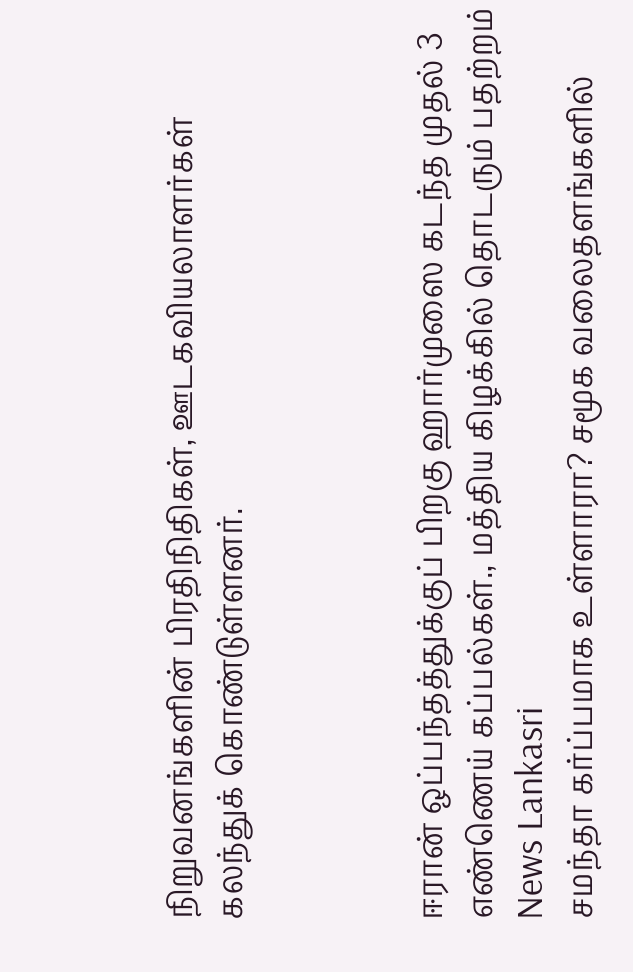நிறுவனங்களின் பிரதிநிதிகள், ஊடகவியலாளர்கள் கலந்துக் கொண்டுள்ளனர்.



ஈரான் ஒப்பந்தத்துக்குப் பிறகு ஹார்முஸை கடந்த முதல் 3 எண்ணெய் கப்பல்கள்., மத்திய கிழக்கில் தொடரும் பதற்றம் News Lankasri
சமந்தா கர்ப்பமாக உள்ளாரா? சமூக வலைதளங்களில்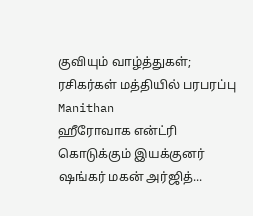குவியும் வாழ்த்துகள்; ரசிகர்கள் மத்தியில் பரபரப்பு Manithan
ஹீரோவாக என்ட்ரி கொடுக்கும் இயக்குனர் ஷங்கர் மகன் அர்ஜித்...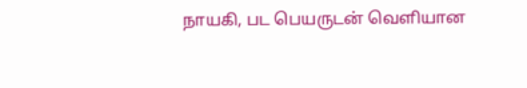நாயகி, பட பெயருடன் வெளியான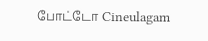போட்டோ Cineulagam